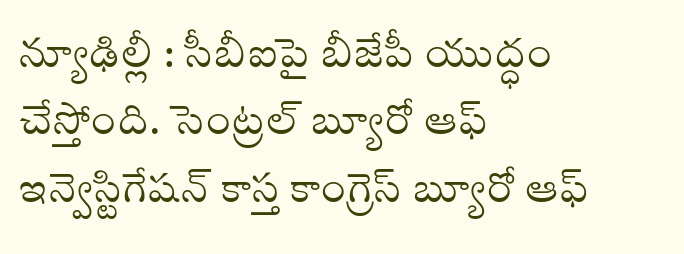న్యూఢిల్లీ : సీబీఐపై బీజేపీ యుద్ధం చేస్తోంది. సెంట్రల్ బ్యూరో ఆఫ్ ఇన్వెస్టిగేషన్ కాస్త కాంగ్రెస్ బ్యూరో ఆఫ్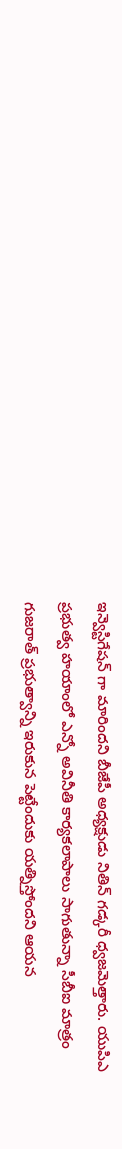ఇన్వెస్టిగేషన్ గా మారిందని బీజేపీ అధ్యక్షుడు నితిన్ గడ్కరీ ధ్వజమెత్తారు. యుపిఎ ప్రభుత్వ హయాంలో ఎన్నో అవినీతి కార్యకలాపాలు సాగుతున్నా సీబీఐ మాత్రం గుజరాత్ ప్రభుత్వాన్ని ఇరుకున పెట్టేందుకు యత్నిస్తోందని ఆయన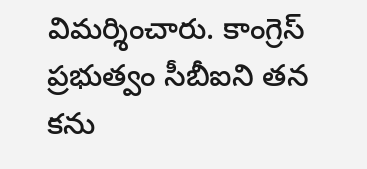విమర్శించారు. కాంగ్రెస్ ప్రభుత్వం సీబీఐని తన కను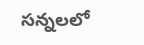సన్నలలో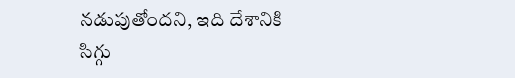నడుపుతోందని, ఇది దేశానికి సిగ్గు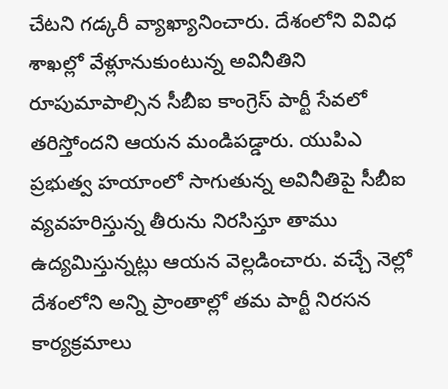చేటని గడ్కరీ వ్యాఖ్యానించారు. దేశంలోని వివిధ శాఖల్లో వేళ్లూనుకుంటున్న అవినీతిని రూపుమాపాల్సిన సీబీఐ కాంగ్రెస్ పార్టీ సేవలో తరిస్తోందని ఆయన మండిపడ్డారు. యుపిఎ ప్రభుత్వ హయాంలో సాగుతున్న అవినీతిపై సీబీఐ వ్యవహరిస్తున్న తీరును నిరసిస్తూ తాము ఉద్యమిస్తున్నట్లు ఆయన వెల్లడించారు. వచ్చే నెల్లో దేశంలోని అన్ని ప్రాంతాల్లో తమ పార్టీ నిరసన కార్యక్రమాలు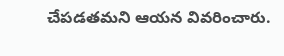చేపడతమని ఆయన వివరించారు.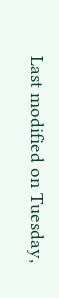Last modified on Tuesday,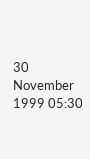30 November 1999 05:30